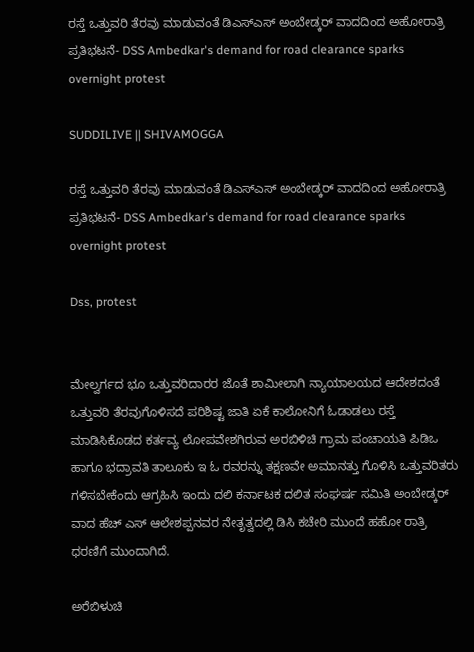ರಸ್ತೆ ಒತ್ತುವರಿ ತೆರವು ಮಾಡುವಂತೆ ಡಿಎಸ್ಎಸ್ ಅಂಬೇಡ್ಕರ್ ವಾದದಿಂದ ಅಹೋರಾತ್ರಿ ಪ್ರತಿಭಟನೆ- DSS Ambedkar's demand for road clearance sparks overnight protest

SUDDILIVE || SHIVAMOGGA

ರಸ್ತೆ ಒತ್ತುವರಿ ತೆರವು ಮಾಡುವಂತೆ ಡಿಎಸ್ಎಸ್ ಅಂಬೇಡ್ಕರ್ ವಾದದಿಂದ ಅಹೋರಾತ್ರಿ ಪ್ರತಿಭಟನೆ- DSS Ambedkar's demand for road clearance sparks overnight protest

Dss, protest


ಮೇಲ್ವರ್ಗದ ಭೂ ಒತ್ತುವರಿದಾರರ ಜೊತೆ ಶಾಮೀಲಾಗಿ ನ್ಯಾಯಾಲಯದ ಆದೇಶದಂತೆ ಒತ್ತುವರಿ ತೆರವುಗೊಳಿಸದೆ ಪರಿಶಿಷ್ಟ ಜಾತಿ ಏಕೆ ಕಾಲೋನಿಗೆ ಓಡಾಡಲು ರಸ್ತೆ ಮಾಡಿಸಿಕೊಡದ ಕರ್ತವ್ಯ ಲೋಪವೇಶಗಿರುವ ಅರಬಿಳಿಚಿ ಗ್ರಾಮ ಪಂಚಾಯತಿ ಪಿಡಿಒ ಹಾಗೂ ಭದ್ರಾವತಿ ತಾಲೂಕು ಇ ಓ ರವರನ್ನು ತಕ್ಷಣವೇ ಅಮಾನತ್ತು ಗೊಳಿಸಿ ಒತ್ತುವರಿತರು ಗಳಿಸಬೇಕೆಂದು ಆಗ್ರಹಿಸಿ ಇಂದು ದಲಿ ಕರ್ನಾಟಕ ದಲಿತ ಸಂಘರ್ಷ ಸಮಿತಿ ಅಂಬೇಡ್ಕರ್ ವಾದ ಹೆಚ್ ಎಸ್ ಆಲೇಶಪ್ಪನವರ ನೇತೃತ್ವದಲ್ಲಿ ಡಿಸಿ ಕಚೇರಿ ಮುಂದೆ ಹಹೋ ರಾತ್ರಿ ಧರಣಿಗೆ ಮುಂದಾಗಿದೆ.

ಅರೆಬಿಳುಚಿ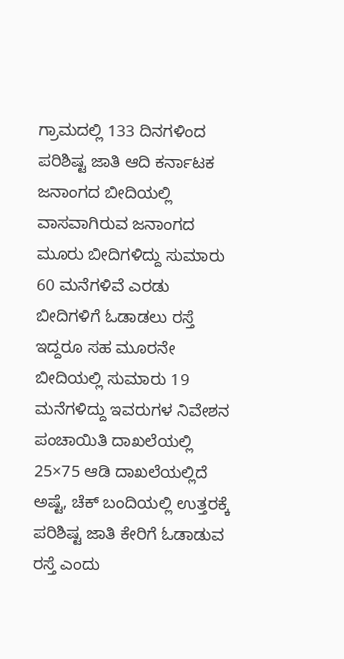ಗ್ರಾಮದಲ್ಲಿ 133 ದಿನಗಳಿಂದ ಪರಿಶಿಷ್ಟ ಜಾತಿ ಆದಿ ಕರ್ನಾಟಕ ಜನಾಂಗದ ಬೀದಿಯಲ್ಲಿ ವಾಸವಾಗಿರುವ ಜನಾಂಗದ ಮೂರು ಬೀದಿಗಳಿದ್ದು ಸುಮಾರು 60 ಮನೆಗಳಿವೆ ಎರಡು ಬೀದಿಗಳಿಗೆ ಓಡಾಡಲು ರಸ್ತೆ ಇದ್ದರೂ ಸಹ ಮೂರನೇ ಬೀದಿಯಲ್ಲಿ ಸುಮಾರು 19 ಮನೆಗಳಿದ್ದು ಇವರುಗಳ ನಿವೇಶನ ಪಂಚಾಯಿತಿ ದಾಖಲೆಯಲ್ಲಿ 25×75 ಆಡಿ ದಾಖಲೆಯಲ್ಲಿದೆ ಅಷ್ಟೆ, ಚೆಕ್ ಬಂದಿಯಲ್ಲಿ ಉತ್ತರಕ್ಕೆ ಪರಿಶಿಷ್ಟ ಜಾತಿ ಕೇರಿಗೆ ಓಡಾಡುವ ರಸ್ತೆ ಎಂದು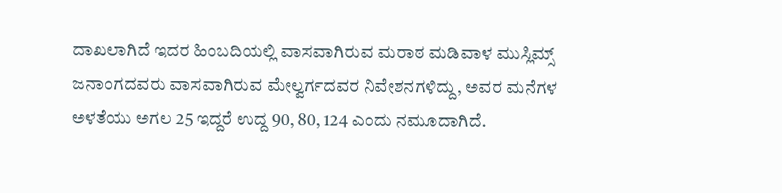ದಾಖಲಾಗಿದೆ ಇದರ ಹಿಂಬದಿಯಲ್ಲಿ ವಾಸವಾಗಿರುವ ಮರಾಠ ಮಡಿವಾಳ ಮುಸ್ಲಿಮ್ಸ್ ಜನಾಂಗದವರು ವಾಸವಾಗಿರುವ ಮೇಲ್ವರ್ಗದವರ ನಿವೇಶನಗಳಿದ್ದು, ಅವರ ಮನೆಗಳ ಅಳತೆಯು ಅಗಲ 25 ಇದ್ದರೆ ಉದ್ದ 90, 80, 124 ಎಂದು ನಮೂದಾಗಿದೆ.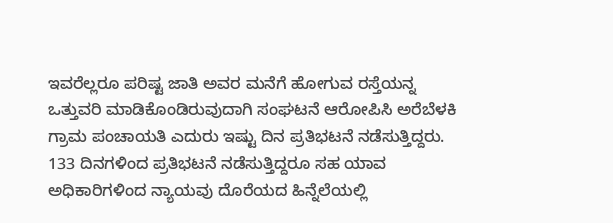ಇವರೆಲ್ಲರೂ ಪರಿಷ್ಟ ಜಾತಿ ಅವರ ಮನೆಗೆ ಹೋಗುವ ರಸ್ತೆಯನ್ನ ಒತ್ತುವರಿ ಮಾಡಿಕೊಂಡಿರುವುದಾಗಿ ಸಂಘಟನೆ ಆರೋಪಿಸಿ ಅರೆಬೆಳಕಿ ಗ್ರಾಮ ಪಂಚಾಯತಿ ಎದುರು ಇಷ್ಟು ದಿನ ಪ್ರತಿಭಟನೆ ನಡೆಸುತ್ತಿದ್ದರು. 133 ದಿನಗಳಿಂದ ಪ್ರತಿಭಟನೆ ನಡೆಸುತ್ತಿದ್ದರೂ ಸಹ ಯಾವ ಅಧಿಕಾರಿಗಳಿಂದ ನ್ಯಾಯವು ದೊರೆಯದ ಹಿನ್ನೆಲೆಯಲ್ಲಿ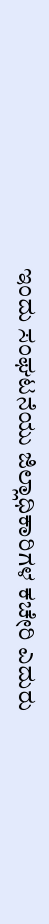ಇಂದು ಸಂಘಟನೆಯು ಜಿಲ್ಲಾಧಿಕಾರಿಗಳ ಕಚೇರಿ ಎದುರು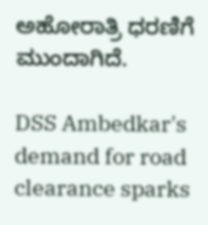ಅಹೋರಾತ್ರಿ ಧರಣಿಗೆ ಮುಂದಾಗಿದೆ.

DSS Ambedkar's demand for road clearance sparks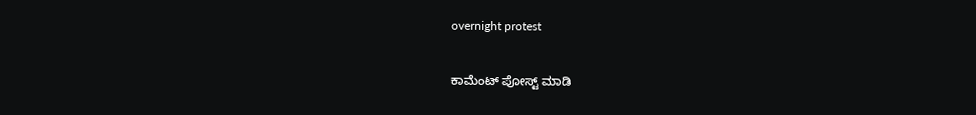overnight protest

ಕಾಮೆಂಟ್‌‌ ಪೋಸ್ಟ್‌ ಮಾಡಿ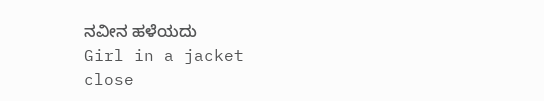ನವೀನ ಹಳೆಯದು
Girl in a jacket
close